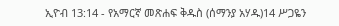ኢዮብ 13:14 - የአማርኛ መጽሐፍ ቅዱስ (ሰማንያ አሃዱ)14 ሥጋዬን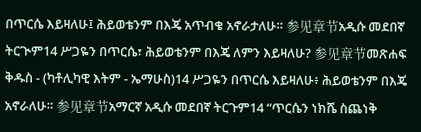በጥርሴ እይዛለሁ፤ ሕይወቴንም በእጄ አጥብቄ አኖራታለሁ። 参见章节አዲሱ መደበኛ ትርጒም14 ሥጋዬን በጥርሴ፣ ሕይወቴንም በእጄ ለምን እይዛለሁ? 参见章节መጽሐፍ ቅዱስ - (ካቶሊካዊ እትም - ኤማሁስ)14 ሥጋዬን በጥርሴ እይዛለሁ፥ ሕይወቴንም በእጄ አኖራለሁ። 参见章节አማርኛ አዲሱ መደበኛ ትርጉም14 “ጥርሴን ነክሼ ስጨነቅ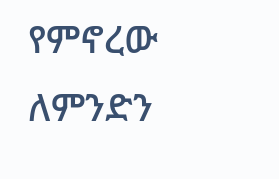የምኖረው ለምንድን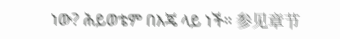ነው? ሕይወቴም በእጄ ላይ ነች። 参见章节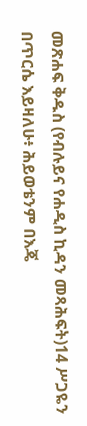መጽሐፍ ቅዱስ (የብሉይና የሐዲስ ኪዳን መጻሕፍት)14 ሥጋዬን በጥርሴ እይዛለሁ፥ ሕይወቴንም በእጄ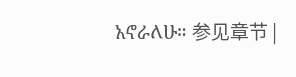አኖራለሁ። 参见章节 |